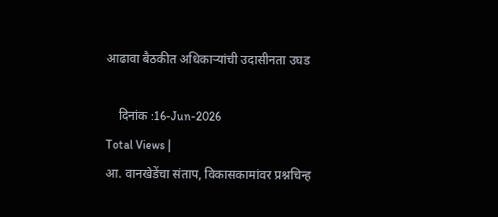आढावा बैठकीत अधिकाऱ्यांची उदासीनता उघड

    दिनांक :16-Jun-2026
Total Views |
आ. वानखेडेंचा संताप, विकासकामांवर प्रश्नचिन्ह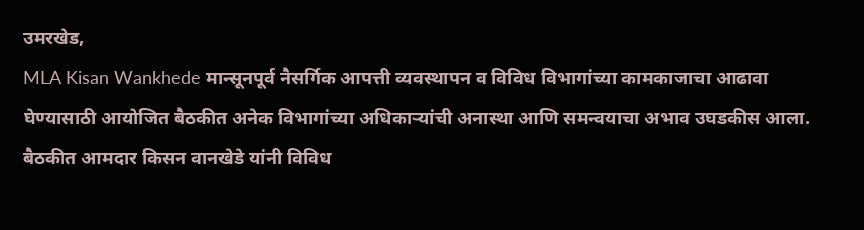उमरखेड,
MLA Kisan Wankhede मान्सूनपूर्व नैसर्गिक आपत्ती व्यवस्थापन व विविध विभागांच्या कामकाजाचा आढावा घेण्यासाठी आयोजित बैठकीत अनेक विभागांच्या अधिकाऱ्यांची अनास्था आणि समन्वयाचा अभाव उघडकीस आला. बैठकीत आमदार किसन वानखेडे यांनी विविध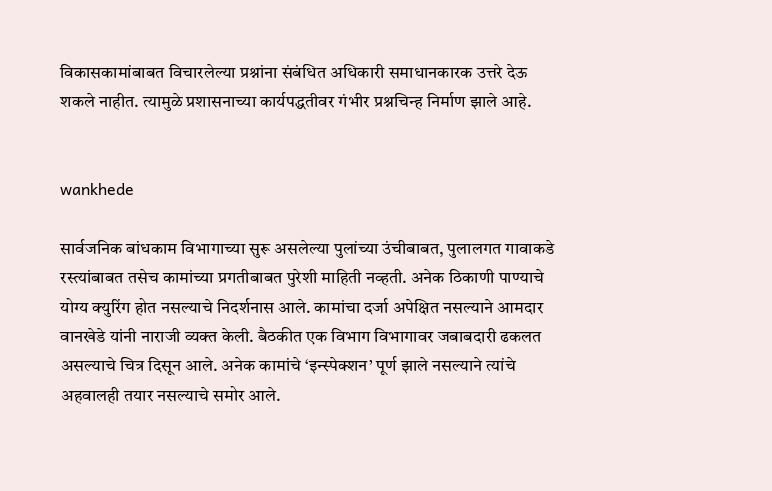विकासकामांबाबत विचारलेल्या प्रश्नांना संबंधित अधिकारी समाधानकारक उत्तरे देऊ शकले नाहीत. त्यामुळे प्रशासनाच्या कार्यपद्धतीवर गंभीर प्रश्नचिन्ह निर्माण झाले आहे.


wankhede

सार्वजनिक बांधकाम विभागाच्या सुरू असलेल्या पुलांच्या उंचीबाबत, पुलालगत गावाकडे रस्त्यांबाबत तसेच कामांच्या प्रगतीबाबत पुरेशी माहिती नव्हती. अनेक ठिकाणी पाण्याचे योग्य क्युरिंग होत नसल्याचे निदर्शनास आले. कामांचा दर्जा अपेक्षित नसल्याने आमदार वानखेडे यांनी नाराजी व्यक्त केली. बैठकीत एक विभाग विभागावर जबाबदारी ढकलत असल्याचे चित्र दिसून आले. अनेक कामांचे ‘इन्स्पेक्शन’ पूर्ण झाले नसल्याने त्यांचे अहवालही तयार नसल्याचे समोर आले.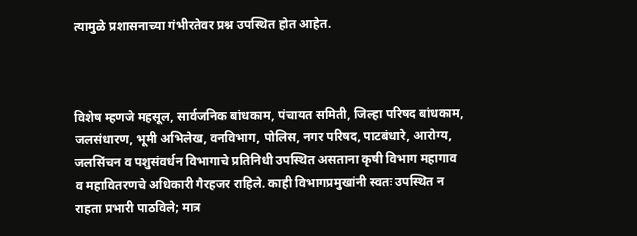त्यामुळे प्रशासनाच्या गंभीरतेवर प्रश्न उपस्थित होत आहेत.



विशेष म्हणजे महसूल, सार्वजनिक बांधकाम, पंचायत समिती, जिल्हा परिषद बांधकाम, जलसंधारण, भूमी अभिलेख, वनविभाग, पोलिस, नगर परिषद, पाटबंधारे, आरोग्य, जलसिंचन व पशुसंवर्धन विभागाचे प्रतिनिधी उपस्थित असताना कृषी विभाग महागाव व महावितरणचे अधिकारी गैरहजर राहिले. काही विभागप्रमुखांनी स्वतः उपस्थित न राहता प्रभारी पाठविले; मात्र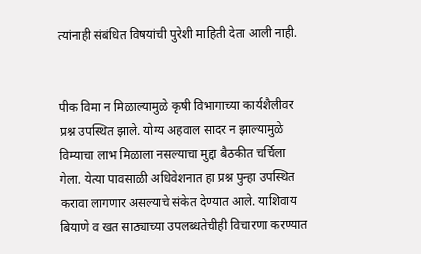त्यांनाही संबंधित विषयांची पुरेशी माहिती देता आली नाही.


पीक विमा न मिळाल्यामुळे कृषी विभागाच्या कार्यशैलीवर प्रश्न उपस्थित झाले. योग्य अहवाल सादर न झाल्यामुळे विम्याचा लाभ मिळाला नसल्याचा मुद्दा बैठकीत चर्चिला गेला. येत्या पावसाळी अधिवेशनात हा प्रश्न पुन्हा उपस्थित करावा लागणार असल्याचे संकेत देण्यात आले. याशिवाय बियाणे व खत साठ्याच्या उपलब्धतेचीही विचारणा करण्यात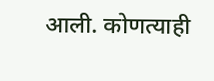आली. कोणत्याही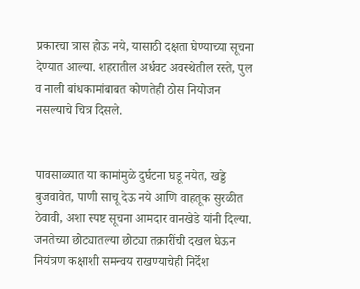प्रकारचा त्रास होऊ नये, यासाठी दक्षता घेण्याच्या सूचना देण्यात आल्या. शहरातील अर्धवट अवस्थेतील रस्ते, पुल व नाली बांधकामांबाबत कोणतेही ठोस नियोजन नसल्याचे चित्र दिसले.


पावसाळ्यात या कामांमुळे दुर्घटना घडू नयेत, खड्डे बुजवावेत, पाणी साचू देऊ नये आणि वाहतूक सुरळीत ठेवावी, अशा स्पष्ट सूचना आमदार वानखेडे यांनी दिल्या. जनतेच्या छोट्यातल्या छोट्या तक्रारींची दखल घेऊन नियंत्रण कक्षाशी समन्वय राखण्याचेही निर्देश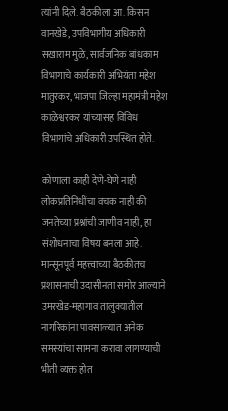त्यांनी दिले. बैठकीला आ. किसन वानखेडे, उपविभागीय अधिकारी सखाराम मुळे, सार्वजनिक बांधकाम विभागाचे कार्यकारी अभियंता महेश मातुरकर, भाजपा जिल्हा महामंत्री महेश काळेश्वरकर यांच्यासह विविध विभागांचे अधिकारी उपस्थित होते.

कोणाला काही देणे-घेणे नाही
लोकप्रतिनिधींचा वचक नाही की जनतेच्या प्रश्नांची जाणीव नाही, हा संशोधनाचा विषय बनला आहे. मान्सूनपूर्व महत्त्वाच्या बैठकीतच प्रशासनाची उदासीनता समोर आल्याने उमरखेड-महागाव तालुक्यातील नागरिकांना पावसाळ्यात अनेक समस्यांचा सामना करावा लागण्याची भीती व्यक्त होत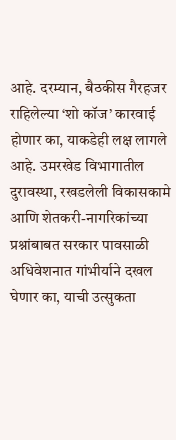आहे. दरम्यान, बैठकीस गैरहजर राहिलेल्या ‘शो कॉज’ कारवाई होणार का, याकडेही लक्ष लागले आहे. उमरखेड विभागातील दुरावस्था, रखडलेली विकासकामे आणि शेतकरी-नागरिकांच्या प्रश्नांबाबत सरकार पावसाळी अधिवेशनात गांभीर्याने दखल घेणार का, याची उत्सुकता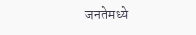जनतेमध्ये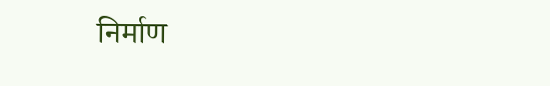निर्माण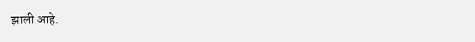झाली आहे.